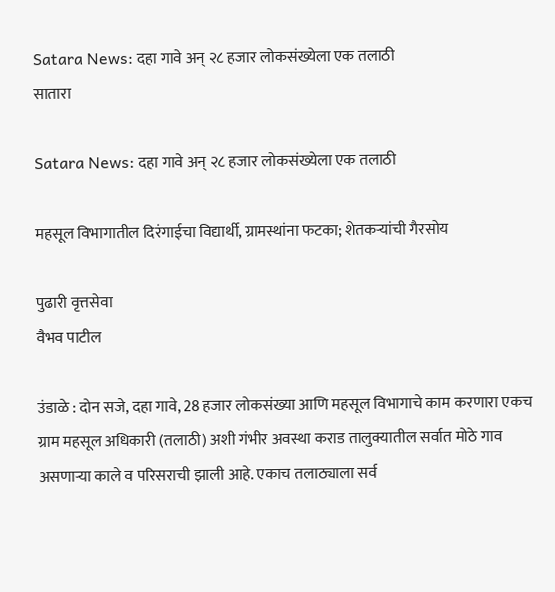Satara News: दहा गावे अन्‌ २८ हजार लोकसंख्येला एक तलाठी
सातारा

Satara News: दहा गावे अन्‌ २८ हजार लोकसंख्येला एक तलाठी

महसूल विभागातील दिरंगाईचा विद्यार्थी, ग्रामस्थांना फटका; शेतकऱ्यांची गैरसोय

पुढारी वृत्तसेवा
वैभव पाटील

उंडाळे : दोन सजे, दहा गावे, 28 हजार लोकसंख्या आणि महसूल विभागाचे काम करणारा एकच ग्राम महसूल अधिकारी (तलाठी) अशी गंभीर अवस्था कराड तालुक्यातील सर्वात मोठे गाव असणाऱ्या काले व परिसराची झाली आहे. एकाच तलाठ्याला सर्व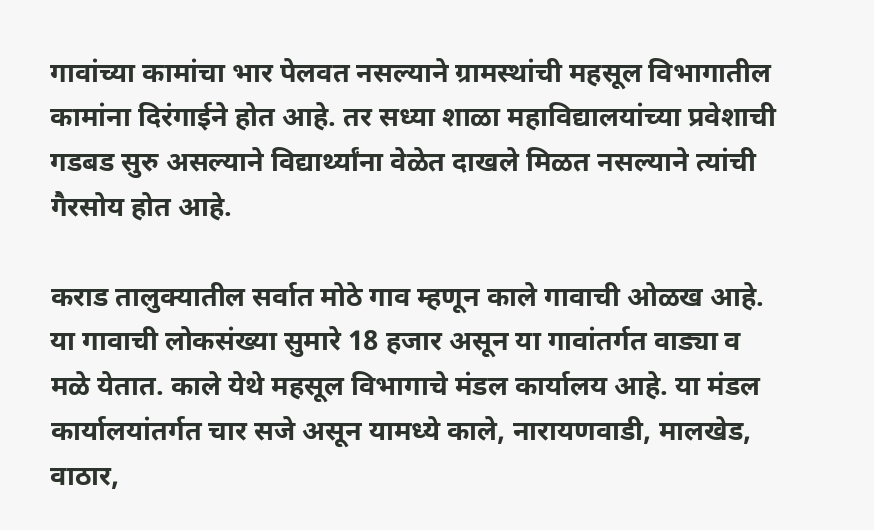गावांच्या कामांचा भार पेलवत नसल्याने ग्रामस्थांची महसूल विभागातील कामांना दिरंगाईने होत आहे. तर सध्या शाळा महाविद्यालयांच्या प्रवेशाची गडबड सुरु असल्याने विद्यार्थ्यांना वेळेत दाखले मिळत नसल्याने त्यांची गैरसोय होत आहे.

कराड तालुक्यातील सर्वात मोठे गाव म्हणून काले गावाची ओळख आहे. या गावाची लोकसंख्या सुमारे 18 हजार असून या गावांतर्गत वाड्या व मळे येतात. काले येथे महसूल विभागाचे मंडल कार्यालय आहे. या मंडल कार्यालयांतर्गत चार सजे असून यामध्ये काले, नारायणवाडी, मालखेड, वाठार,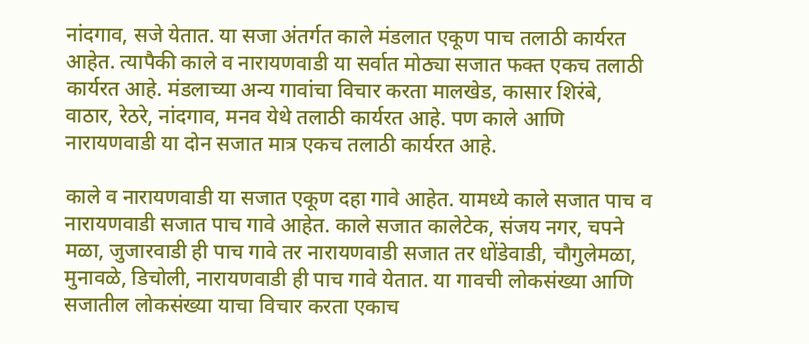नांदगाव, सजे येतात. या सजा अंतर्गत काले मंडलात एकूण पाच तलाठी कार्यरत आहेत. त्यापैकी काले व नारायणवाडी या सर्वात मोठ्या सजात फक्त एकच तलाठी कार्यरत आहे. मंडलाच्या अन्य गावांचा विचार करता मालखेड, कासार शिरंबे, वाठार, रेठरे, नांदगाव, मनव येथे तलाठी कार्यरत आहे. पण काले आणि नारायणवाडी या दोन सजात मात्र एकच तलाठी कार्यरत आहे.

काले व नारायणवाडी या सजात एकूण दहा गावे आहेत. यामध्ये काले सजात पाच व नारायणवाडी सजात पाच गावे आहेत. काले सजात कालेटेक, संजय नगर, चपने मळा, जुजारवाडी ही पाच गावे तर नारायणवाडी सजात तर धोंडेवाडी, चौगुलेमळा, मुनावळे, डिचोली, नारायणवाडी ही पाच गावे येतात. या गावची लोकसंख्या आणि सजातील लोकसंख्या याचा विचार करता एकाच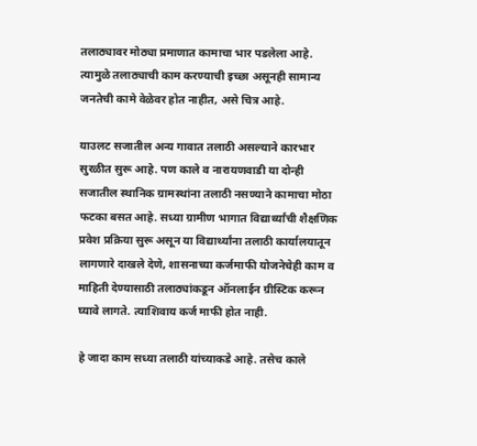तलाठ्यावर मोठ्या प्रमाणात कामाचा भार पडलेला आहे. त्यामुळे तलाठ्याची काम करण्याची इच्छा असूनही सामान्य जनतेची कामे वेळेवर होत नाहीत, असे चित्र आहे.

याउलट सजातील अन्य गावात तलाठी असल्याने कारभार सुरळीत सुरू आहे. पण काले व नारायणवाडी या दोन्ही सजातील स्थानिक ग्रामस्थांना तलाठी नसण्याने कामाचा मोठा फटका बसत आहे. सध्या ग्रामीण भागात विद्यार्थ्यांची शैक्षणिक प्रवेश प्रक्रिया सुरू असून या विद्यार्थ्यांना तलाठी कार्यालयातून लागणारे दाखले देणे, शासनाच्या कर्जमाफी योजनेचेही काम व माहिती देण्यासाठी तलाठ्यांकडून ऑनलाईन ग्रीस्टिक करून घ्यावे लागते. त्याशिवाय कर्ज माफी होत नाही.

हे जादा काम सध्या तलाठी यांच्याकडे आहे. तसेच काले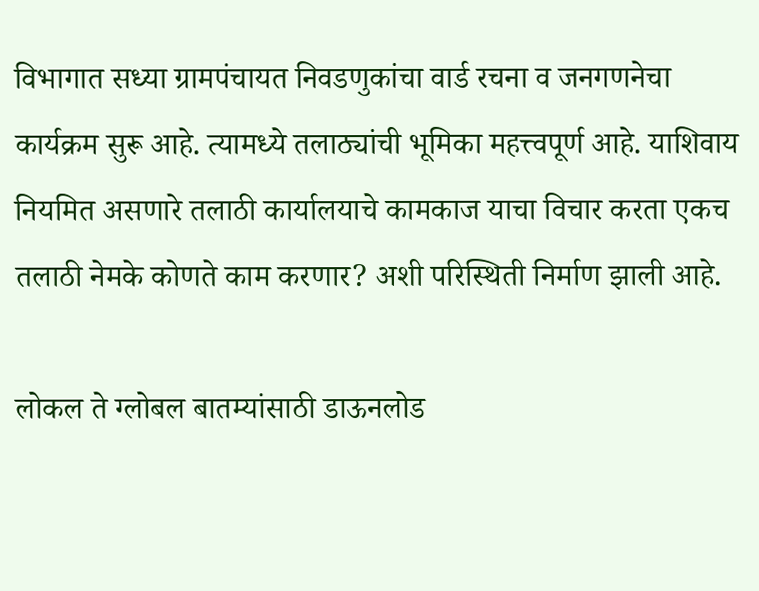विभागात सध्या ग्रामपंचायत निवडणुकांचा वार्ड रचना व जनगणनेचा कार्यक्रम सुरू आहे. त्यामध्ये तलाठ्यांची भूमिका महत्त्वपूर्ण आहे. याशिवाय नियमित असणारे तलाठी कार्यालयाचे कामकाज याचा विचार करता एकच तलाठी नेमके कोणते काम करणार? अशी परिस्थिती निर्माण झाली आहे.

लोकल ते ग्लोबल बातम्यांसाठी डाऊनलोड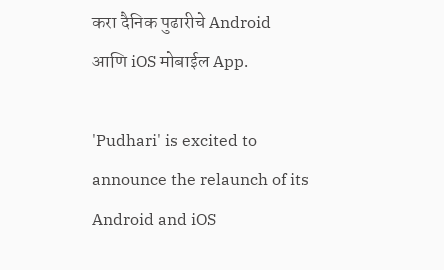करा दैनिक पुढारीचे Android आणि iOS मोबाईल App.

'Pudhari' is excited to announce the relaunch of its Android and iOS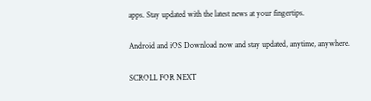apps. Stay updated with the latest news at your fingertips.

Android and iOS Download now and stay updated, anytime, anywhere.

SCROLL FOR NEXT